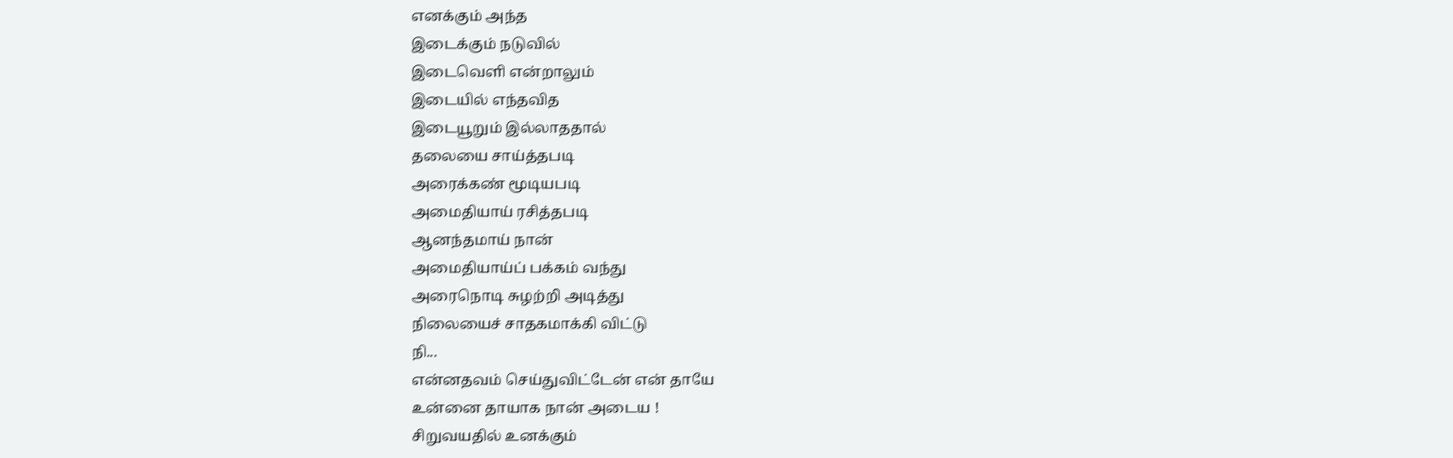எனக்கும் அந்த
இடைக்கும் நடுவில்
இடைவெளி என்றாலும்
இடையில் எந்தவித
இடையூறும் இல்லாததால்
தலையை சாய்த்தபடி
அரைக்கண் மூடியபடி
அமைதியாய் ரசித்தபடி
ஆனந்தமாய் நான்
அமைதியாய்ப் பக்கம் வந்து
அரைநொடி சுழற்றி அடித்து
நிலையைச் சாதகமாக்கி விட்டு
நி...
என்னதவம் செய்துவிட்டேன் என் தாயே
உன்னை தாயாக நான் அடைய !
சிறுவயதில் உனக்கும்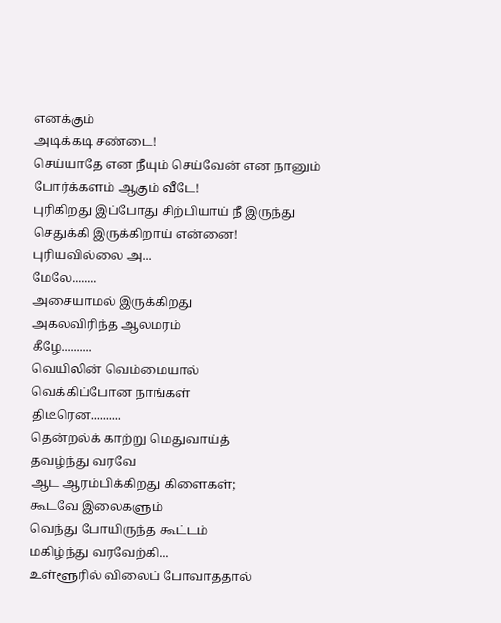எனக்கும்
அடிக்கடி சண்டை!
செய்யாதே என நீயும் செய்வேன் என நானும்
போர்க்களம் ஆகும் வீடே!
புரிகிறது இப்போது சிற்பியாய் நீ இருந்து
செதுக்கி இருக்கிறாய் என்னை!
புரியவில்லை அ...
மேலே........
அசையாமல் இருக்கிறது
அகலவிரிந்த ஆலமரம்
கீழே..........
வெயிலின் வெம்மையால்
வெக்கிப்போன நாங்கள்
திடீரென..........
தென்றல்க் காற்று மெதுவாய்த்
தவழ்ந்து வரவே
ஆட ஆரம்பிக்கிறது கிளைகள்;
கூடவே இலைகளும்
வெந்து போயிருந்த கூட்டம்
மகிழ்ந்து வரவேற்கி...
உள்ளூரில் விலைப் போவாததால்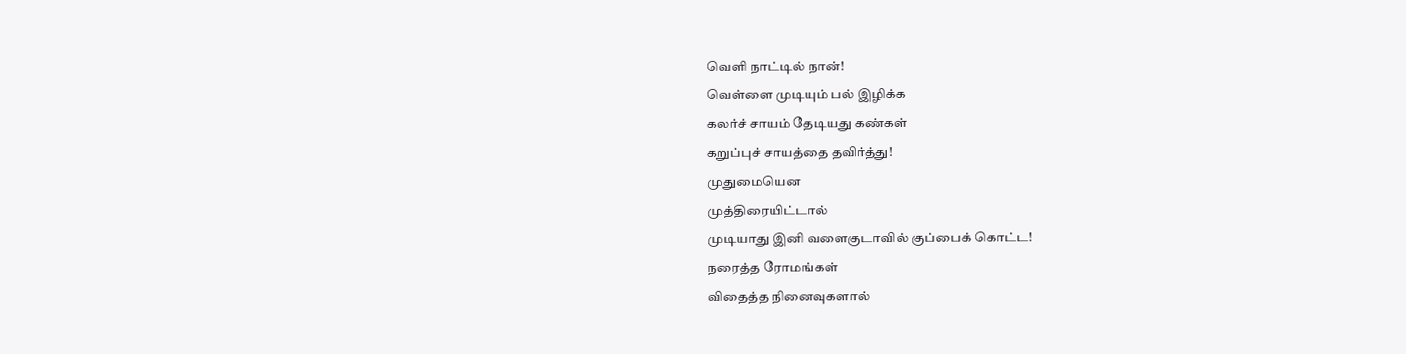வெளி நாட்டில் நான்!
வெள்ளை முடியும் பல் இழிக்க
கலர்ச் சாயம் தேடியது கண்கள்
கறுப்புச் சாயத்தை தவிர்த்து!
முதுமையென
முத்திரையிட்டால்
முடியாது இனி வளைகுடாவில் குப்பைக் கொட்ட!
நரைத்த ரோமங்கள்
விதைத்த நினைவுகளால்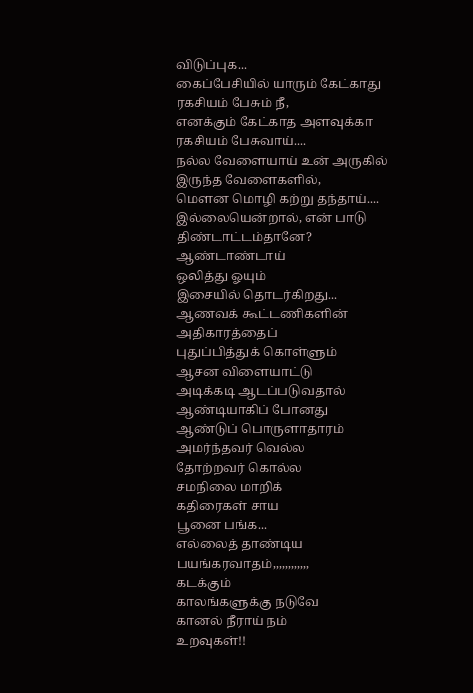விடுப்புக...
கைப்பேசியில் யாரும் கேட்காது
ரகசியம் பேசும் நீ,
எனக்கும் கேட்காத அளவுக்கா
ரகசியம் பேசுவாய்....
நல்ல வேளையாய் உன் அருகில்
இருந்த வேளைகளில்,
மௌன மொழி கற்று தந்தாய்....
இல்லையென்றால், என் பாடு
திண்டாட்டம்தானே?
ஆண்டாண்டாய்
ஒலித்து ஓயும்
இசையில் தொடர்கிறது...
ஆணவக் கூட்டணிகளின்
அதிகாரத்தைப்
புதுப்பித்துக் கொள்ளும்
ஆசன விளையாட்டு
அடிக்கடி ஆடப்படுவதால்
ஆண்டியாகிப் போனது
ஆண்டுப் பொருளாதாரம்
அமர்ந்தவர் வெல்ல
தோற்றவர் கொல்ல
சமநிலை மாறிக்
கதிரைகள் சாய
பூனை பங்க...
எல்லைத் தாண்டிய பயங்கரவாதம்,,,,,,,,,,,,
கடக்கும்
காலங்களுக்கு நடுவே
கானல் நீராய் நம்
உறவுகள்!!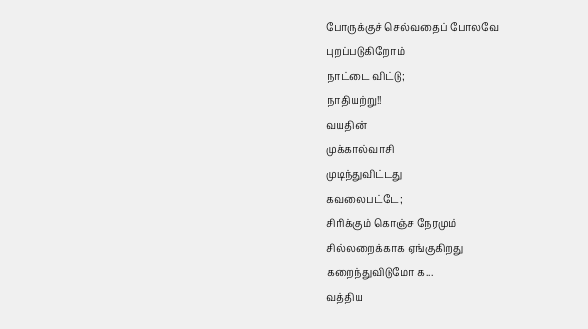போருக்குச் செல்வதைப் போலவே
புறப்படுகிறோம்
நாட்டை விட்டு;
நாதியற்று!!
வயதின்
முக்கால்வாசி
முடிந்துவிட்டது
கவலைபட்டே;
சிரிக்கும் கொஞ்ச நேரமும்
சில்லறைக்காக ஏங்குகிறது
கறைந்துவிடுமோ க...
வத்திய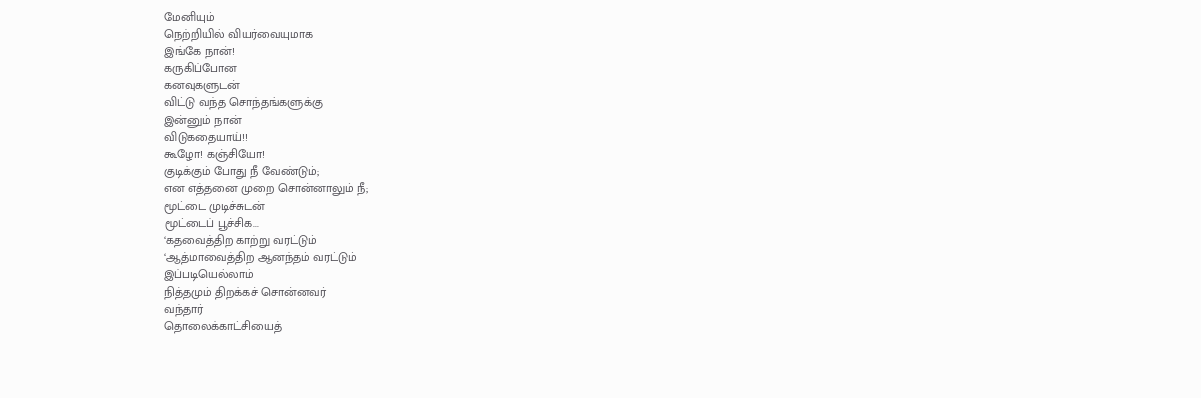மேனியும்
நெற்றியில் வியர்வையுமாக
இங்கே நான்!
கருகிப்போன
கனவுகளுடன்
விட்டு வந்த சொந்தங்களுக்கு
இன்னும் நான்
விடுகதையாய்!!
கூழோ! கஞ்சியோ!
குடிக்கும் போது நீ வேண்டும்;
என எத்தனை முறை சொன்னாலும் நீ;
மூட்டை முடிச்சுடன்
மூட்டைப் பூச்சிக...
‘கதவைத்திற காற்று வரட்டும்
‘ஆத்மாவைத்திற ஆனந்தம் வரட்டும்
இப்படியெல்லாம்
நித்தமும் திறக்கச் சொன்னவர்
வந்தார்
தொலைக்காட்சியைத்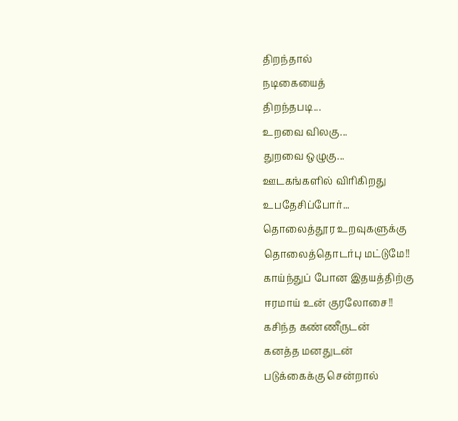திறந்தால்
நடிகையைத்
திறந்தபடி...
உறவை விலகு...
துறவை ஒழுகு...
ஊடகங்களில் விரிகிறது
உபதேசிப்போர்...
தொலைத்தூர உறவுகளுக்கு
தொலைத்தொடர்பு மட்டுமே!!
காய்ந்துப் போன இதயத்திற்கு
ஈரமாய் உன் குரலோசை!!
கசிந்த கண்ணீருடன்
கனத்த மனதுடன்
படுக்கைக்கு சென்றால்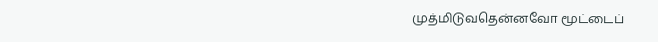முத்மிடுவதென்னவோ மூட்டைப்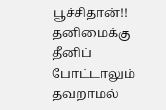பூச்சிதான்!!
தனிமைக்கு தீனிப் போட்டாலும்
தவறாமல்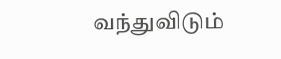வந்துவிடும்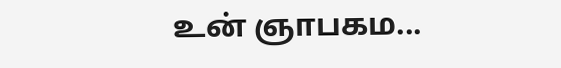உன் ஞாபகம...